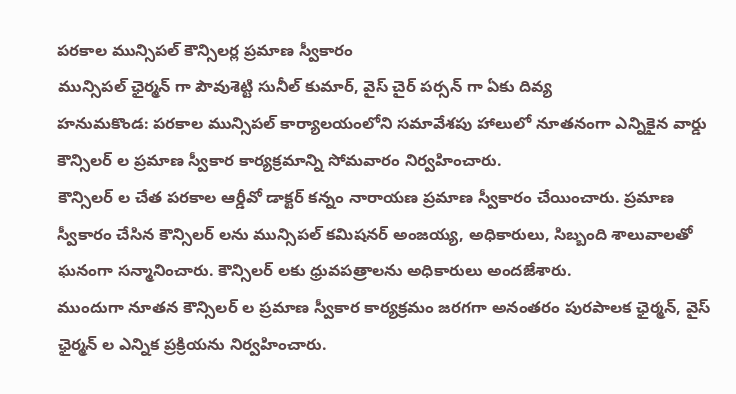పరకాల మున్సిపల్ కౌన్సిలర్ల ప్రమాణ స్వీకారం
మున్సిపల్ ఛైర్మన్ గా పౌవుశెట్టి సునీల్ కుమార్, వైస్ చైర్ పర్సన్ గా ఏకు దివ్య
హనుమకొండ: పరకాల మున్సిపల్ కార్యాలయంలోని సమావేశపు హాలులో నూతనంగా ఎన్నికైన వార్డు కౌన్సిలర్ ల ప్రమాణ స్వీకార కార్యక్రమాన్ని సోమవారం నిర్వహించారు.
కౌన్సిలర్ ల చేత పరకాల ఆర్డీవో డాక్టర్ కన్నం నారాయణ ప్రమాణ స్వీకారం చేయించారు. ప్రమాణ స్వీకారం చేసిన కౌన్సిలర్ లను మున్సిపల్ కమిషనర్ అంజయ్య, అధికారులు, సిబ్బంది శాలువాలతో ఘనంగా సన్మానించారు. కౌన్సిలర్ లకు ధ్రువపత్రాలను అధికారులు అందజేశారు.
ముందుగా నూతన కౌన్సిలర్ ల ప్రమాణ స్వీకార కార్యక్రమం జరగగా అనంతరం పురపాలక ఛైర్మన్, వైస్ ఛైర్మన్ ల ఎన్నిక ప్రక్రియను నిర్వహించారు.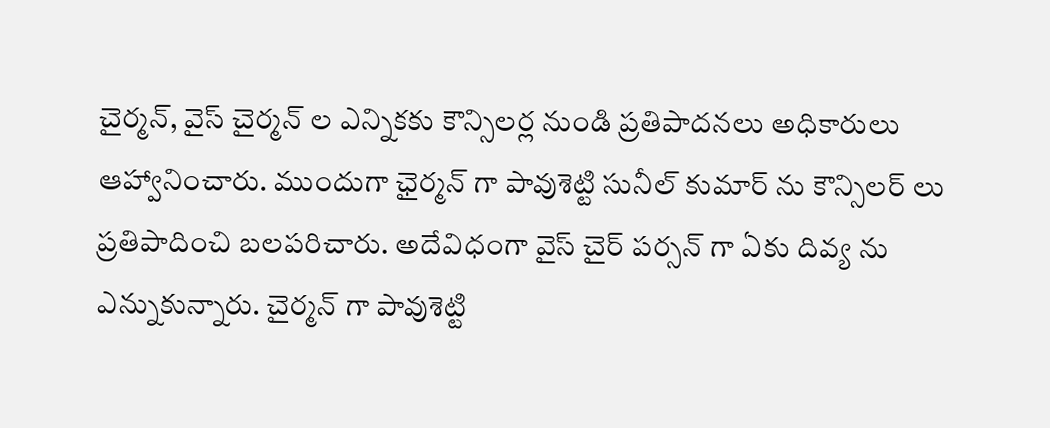చైర్మన్, వైస్ చైర్మన్ ల ఎన్నికకు కౌన్సిలర్ల నుండి ప్రతిపాదనలు అధికారులు ఆహ్వానించారు. ముందుగా ఛైర్మన్ గా పావుశెట్టి సునీల్ కుమార్ ను కౌన్సిలర్ లు ప్రతిపాదించి బలపరిచారు. అదేవిధంగా వైస్ చైర్ పర్సన్ గా ఏకు దివ్య ను ఎన్నుకున్నారు. చైర్మన్ గా పావుశెట్టి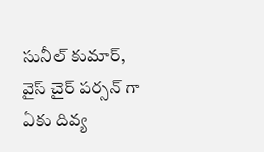సునీల్ కుమార్, వైస్ చైర్ పర్సన్ గా ఏకు దివ్య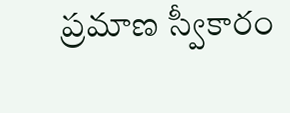ప్రమాణ స్వీకారం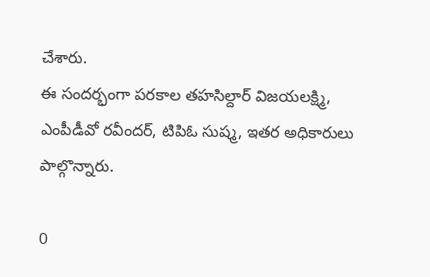చేశారు.
ఈ సందర్భంగా పరకాల తహసిల్దార్ విజయలక్ష్మి, ఎంపీడీవో రవీందర్, టిపిఓ సుష్మ, ఇతర అధికారులు పాల్గొన్నారు.

0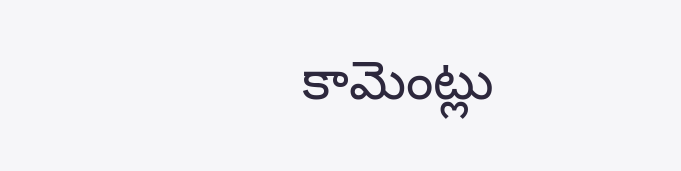కామెంట్లు